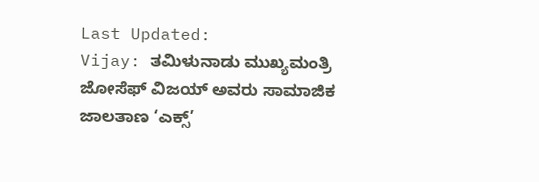Last Updated:
Vijay: ತಮಿಳುನಾಡು ಮುಖ್ಯಮಂತ್ರಿ ಜೋಸೆಫ್ ವಿಜಯ್ ಅವರು ಸಾಮಾಜಿಕ ಜಾಲತಾಣ ‘ಎಕ್ಸ್’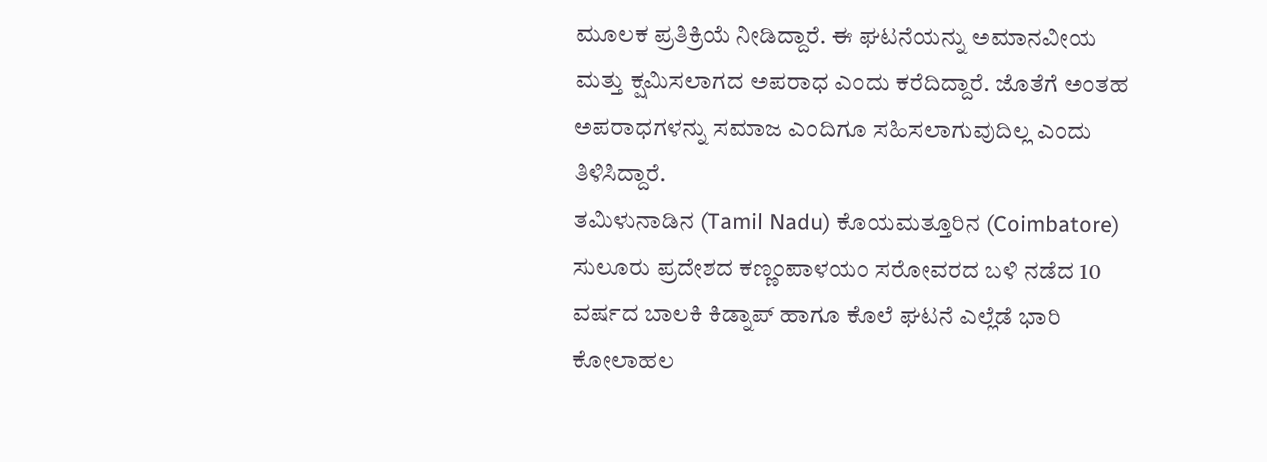ಮೂಲಕ ಪ್ರತಿಕ್ರಿಯೆ ನೀಡಿದ್ದಾರೆ. ಈ ಘಟನೆಯನ್ನು ಅಮಾನವೀಯ ಮತ್ತು ಕ್ಷಮಿಸಲಾಗದ ಅಪರಾಧ ಎಂದು ಕರೆದಿದ್ದಾರೆ. ಜೊತೆಗೆ ಅಂತಹ ಅಪರಾಧಗಳನ್ನು ಸಮಾಜ ಎಂದಿಗೂ ಸಹಿಸಲಾಗುವುದಿಲ್ಲ ಎಂದು ತಿಳಿಸಿದ್ದಾರೆ.
ತಮಿಳುನಾಡಿನ (Tamil Nadu) ಕೊಯಮತ್ತೂರಿನ (Coimbatore) ಸುಲೂರು ಪ್ರದೇಶದ ಕಣ್ಣಂಪಾಳಯಂ ಸರೋವರದ ಬಳಿ ನಡೆದ 10 ವರ್ಷದ ಬಾಲಕಿ ಕಿಡ್ನಾಪ್ ಹಾಗೂ ಕೊಲೆ ಘಟನೆ ಎಲ್ಲೆಡೆ ಭಾರಿ ಕೋಲಾಹಲ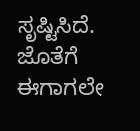ಸೃಷ್ಟಿಸಿದೆ. ಜೊತೆಗೆ ಈಗಾಗಲೇ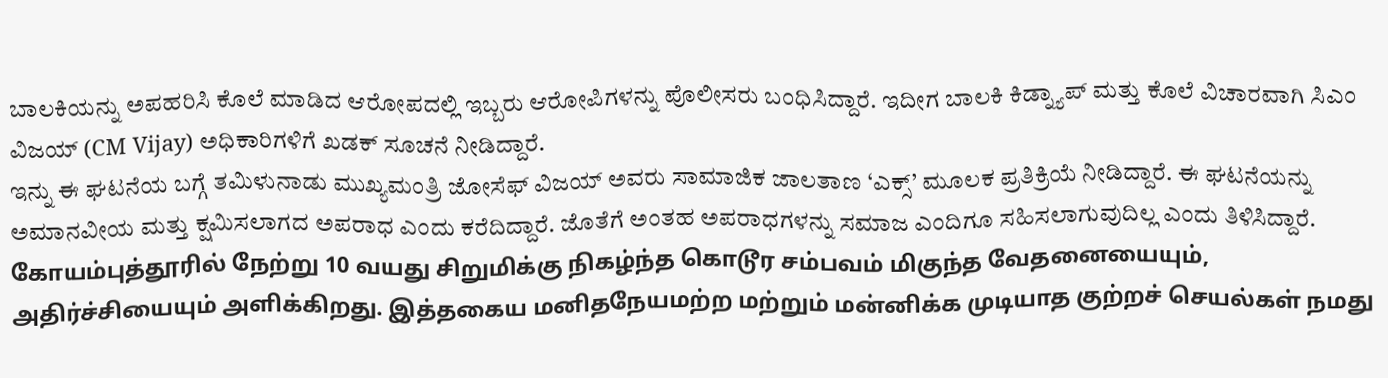ಬಾಲಕಿಯನ್ನು ಅಪಹರಿಸಿ ಕೊಲೆ ಮಾಡಿದ ಆರೋಪದಲ್ಲಿ ಇಬ್ಬರು ಆರೋಪಿಗಳನ್ನು ಪೊಲೀಸರು ಬಂಧಿಸಿದ್ದಾರೆ. ಇದೀಗ ಬಾಲಕಿ ಕಿಡ್ನ್ಯಾಪ್ ಮತ್ತು ಕೊಲೆ ವಿಚಾರವಾಗಿ ಸಿಎಂ ವಿಜಯ್ (CM Vijay) ಅಧಿಕಾರಿಗಳಿಗೆ ಖಡಕ್ ಸೂಚನೆ ನೀಡಿದ್ದಾರೆ.
ಇನ್ನು ಈ ಘಟನೆಯ ಬಗ್ಗೆ ತಮಿಳುನಾಡು ಮುಖ್ಯಮಂತ್ರಿ ಜೋಸೆಫ್ ವಿಜಯ್ ಅವರು ಸಾಮಾಜಿಕ ಜಾಲತಾಣ ‘ಎಕ್ಸ್’ ಮೂಲಕ ಪ್ರತಿಕ್ರಿಯೆ ನೀಡಿದ್ದಾರೆ. ಈ ಘಟನೆಯನ್ನು ಅಮಾನವೀಯ ಮತ್ತು ಕ್ಷಮಿಸಲಾಗದ ಅಪರಾಧ ಎಂದು ಕರೆದಿದ್ದಾರೆ. ಜೊತೆಗೆ ಅಂತಹ ಅಪರಾಧಗಳನ್ನು ಸಮಾಜ ಎಂದಿಗೂ ಸಹಿಸಲಾಗುವುದಿಲ್ಲ ಎಂದು ತಿಳಿಸಿದ್ದಾರೆ.
கோயம்புத்தூரில் நேற்று 10 வயது சிறுமிக்கு நிகழ்ந்த கொடூர சம்பவம் மிகுந்த வேதனையையும், அதிர்ச்சியையும் அளிக்கிறது. இத்தகைய மனிதநேயமற்ற மற்றும் மன்னிக்க முடியாத குற்றச் செயல்கள் நமது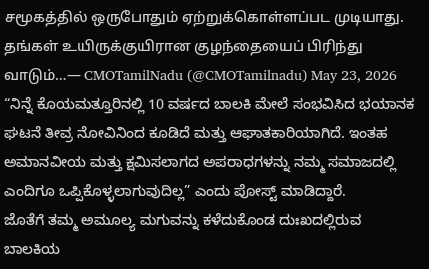சமூகத்தில் ஒருபோதும் ஏற்றுக்கொள்ளப்பட முடியாது.
தங்கள் உயிருக்குயிரான குழந்தையைப் பிரிந்து வாடும்…— CMOTamilNadu (@CMOTamilnadu) May 23, 2026
“ನಿನ್ನೆ ಕೊಯಮತ್ತೂರಿನಲ್ಲಿ 10 ವರ್ಷದ ಬಾಲಕಿ ಮೇಲೆ ಸಂಭವಿಸಿದ ಭಯಾನಕ ಘಟನೆ ತೀವ್ರ ನೋವಿನಿಂದ ಕೂಡಿದೆ ಮತ್ತು ಆಘಾತಕಾರಿಯಾಗಿದೆ. ಇಂತಹ ಅಮಾನವೀಯ ಮತ್ತು ಕ್ಷಮಿಸಲಾಗದ ಅಪರಾಧಗಳನ್ನು ನಮ್ಮ ಸಮಾಜದಲ್ಲಿ ಎಂದಿಗೂ ಒಪ್ಪಿಕೊಳ್ಳಲಾಗುವುದಿಲ್ಲ” ಎಂದು ಪೋಸ್ಟ್ ಮಾಡಿದ್ದಾರೆ.
ಜೊತೆಗೆ ತಮ್ಮ ಅಮೂಲ್ಯ ಮಗುವನ್ನು ಕಳೆದುಕೊಂಡ ದುಃಖದಲ್ಲಿರುವ ಬಾಲಕಿಯ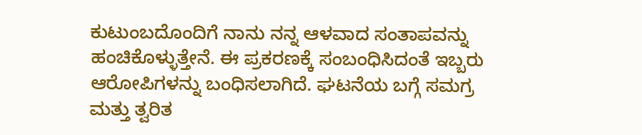ಕುಟುಂಬದೊಂದಿಗೆ ನಾನು ನನ್ನ ಆಳವಾದ ಸಂತಾಪವನ್ನು ಹಂಚಿಕೊಳ್ಳುತ್ತೇನೆ. ಈ ಪ್ರಕರಣಕ್ಕೆ ಸಂಬಂಧಿಸಿದಂತೆ ಇಬ್ಬರು ಆರೋಪಿಗಳನ್ನು ಬಂಧಿಸಲಾಗಿದೆ. ಘಟನೆಯ ಬಗ್ಗೆ ಸಮಗ್ರ ಮತ್ತು ತ್ವರಿತ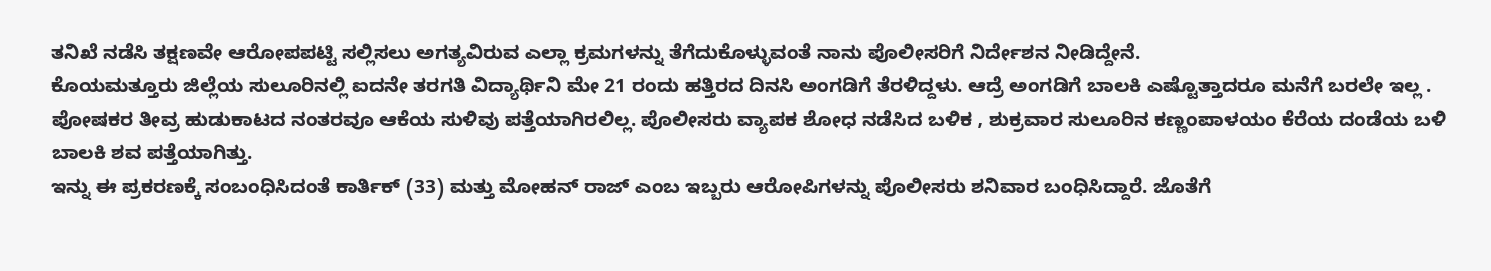ತನಿಖೆ ನಡೆಸಿ ತಕ್ಷಣವೇ ಆರೋಪಪಟ್ಟಿ ಸಲ್ಲಿಸಲು ಅಗತ್ಯವಿರುವ ಎಲ್ಲಾ ಕ್ರಮಗಳನ್ನು ತೆಗೆದುಕೊಳ್ಳುವಂತೆ ನಾನು ಪೊಲೀಸರಿಗೆ ನಿರ್ದೇಶನ ನೀಡಿದ್ದೇನೆ.
ಕೊಯಮತ್ತೂರು ಜಿಲ್ಲೆಯ ಸುಲೂರಿನಲ್ಲಿ ಐದನೇ ತರಗತಿ ವಿದ್ಯಾರ್ಥಿನಿ ಮೇ 21 ರಂದು ಹತ್ತಿರದ ದಿನಸಿ ಅಂಗಡಿಗೆ ತೆರಳಿದ್ದಳು. ಆದ್ರೆ ಅಂಗಡಿಗೆ ಬಾಲಕಿ ಎಷ್ಟೊತ್ತಾದರೂ ಮನೆಗೆ ಬರಲೇ ಇಲ್ಲ . ಪೋಷಕರ ತೀವ್ರ ಹುಡುಕಾಟದ ನಂತರವೂ ಆಕೆಯ ಸುಳಿವು ಪತ್ತೆಯಾಗಿರಲಿಲ್ಲ. ಪೊಲೀಸರು ವ್ಯಾಪಕ ಶೋಧ ನಡೆಸಿದ ಬಳಿಕ , ಶುಕ್ರವಾರ ಸುಲೂರಿನ ಕಣ್ಣಂಪಾಳಯಂ ಕೆರೆಯ ದಂಡೆಯ ಬಳಿ ಬಾಲಕಿ ಶವ ಪತ್ತೆಯಾಗಿತ್ತು.
ಇನ್ನು ಈ ಪ್ರಕರಣಕ್ಕೆ ಸಂಬಂಧಿಸಿದಂತೆ ಕಾರ್ತಿಕ್ (33) ಮತ್ತು ಮೋಹನ್ ರಾಜ್ ಎಂಬ ಇಬ್ಬರು ಆರೋಪಿಗಳನ್ನು ಪೊಲೀಸರು ಶನಿವಾರ ಬಂಧಿಸಿದ್ದಾರೆ. ಜೊತೆಗೆ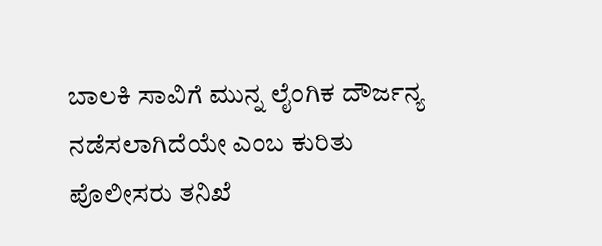ಬಾಲಕಿ ಸಾವಿಗೆ ಮುನ್ನ ಲೈಂಗಿಕ ದೌರ್ಜನ್ಯ ನಡೆಸಲಾಗಿದೆಯೇ ಎಂಬ ಕುರಿತು ಪೊಲೀಸರು ತನಿಖೆ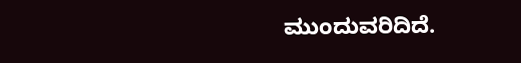ಮುಂದುವರಿದಿದೆ.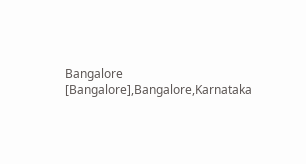Bangalore [Bangalore],Bangalore,Karnataka